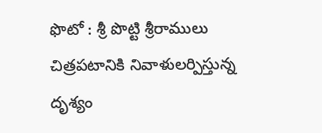ఫొటో : శ్రీ పొట్టి శ్రీరాములు చిత్రపటానికి నివాళులర్పిస్తున్న దృశ్యం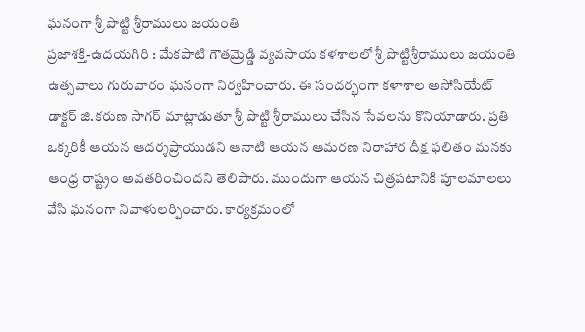ఘనంగా శ్రీ పొట్టి శ్రీరాములు జయంతి
ప్రజాశక్తి-ఉదయగిరి : మేకపాటి గౌతమ్రెడ్డి వ్యవసాయ కళశాలలో శ్రీ పొట్టిశ్రీరాములు జయంతి ఉత్సవాలు గురువారం ఘనంగా నిర్వహించారు. ఈ సందర్భంగా కళాశాల అసోసియేట్ డాక్టర్ జి.కరుణ సాగర్ మాట్లాడుతూ శ్రీ పొట్టి శ్రీరాములు చేసిన సేవలను కొనియాడారు. ప్రతి ఒక్కరికీ ఆయన ఆదర్శప్రాయుడని ఆనాటి ఆయన ఆమరణ నిరాహార దీక్ష ఫలితం మనకు ఆంధ్ర రాష్ట్రం అవతరించిందని తెలిపారు. ముందుగా ఆయన చిత్రపటానికి పూలమాలలు వేసి ఘనంగా నివాళులర్పించారు. కార్యక్రమంలో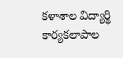కళాశాల విద్యార్థి కార్యకలాపాల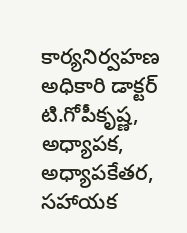కార్యనిర్వహణ అధికారి డాక్టర్ టి.గోపీకృష్ణ, అధ్యాపక, అధ్యాపకేతర, సహాయక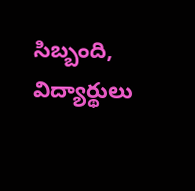సిబ్బంది, విద్యార్థులు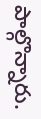పాల్గొన్నారు.